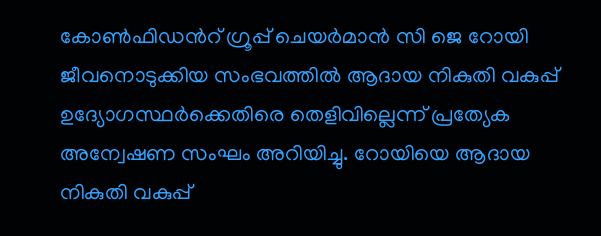കോൺഫിഡന്‍റ് ഗ്രൂപ്പ് ചെയർമാൻ സി ജെ റോയി ജീവനൊടുക്കിയ സംഭവത്തിൽ ആദായ നികുതി വകുപ്പ് ഉദ്യോഗസ്ഥർക്കെതിരെ തെളിവില്ലെന്ന് പ്രത്യേക അന്വേഷണ സംഘം അറിയിച്ചു. റോയിയെ ആദായ നികുതി വകുപ്പ്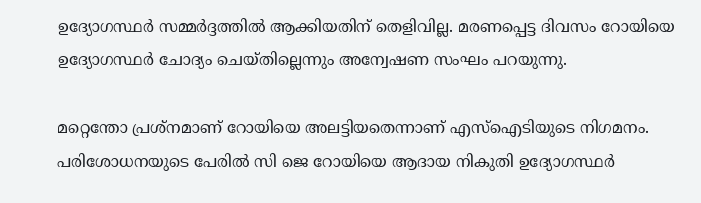ഉദ്യോഗസ്ഥർ സമ്മർദ്ദത്തിൽ ആക്കിയതിന് തെളിവില്ല. മരണപ്പെട്ട ദിവസം റോയിയെ ഉദ്യോഗസ്ഥർ ചോദ്യം ചെയ്തില്ലെന്നും അന്വേഷണ സംഘം പറയുന്നു.

മറ്റെന്തോ പ്രശ്‌ന‌മാണ് റോയിയെ അലട്ടിയതെന്നാണ് എസ്ഐടിയുടെ നിഗമനം. പരിശോധനയുടെ പേരിൽ സി ജെ റോയിയെ ആദായ നികുതി ഉദ്യോഗസ്ഥർ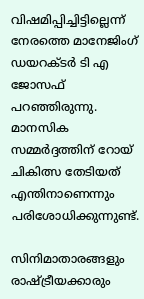വിഷമിപ്പിച്ചിട്ടില്ലെന്ന് നേരത്തെ മാനേജിംഗ് ഡയറക്‌ടർ ടി എ ജോസഫ് പറഞ്ഞിരുന്നു. മാനസിക സമ്മർദ്ദത്തിന് റോയ് ചികിത്സ തേടിയത് എന്തിനാണെന്നും പരിശോധിക്കുന്നുണ്ട്.

സിനിമാതാരങ്ങളും രാഷ്ട്രീയക്കാരും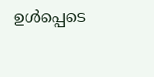ഉൾപ്പെടെ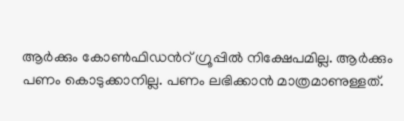ആർക്കും കോൺഫിഡന്‍റ് ഗ്രൂപ്പിൽ നിക്ഷേപമില്ല. ആർക്കും പണം കൊടുക്കാനില്ല. പണം ലഭിക്കാൻ മാത്രമാണുള്ളത്.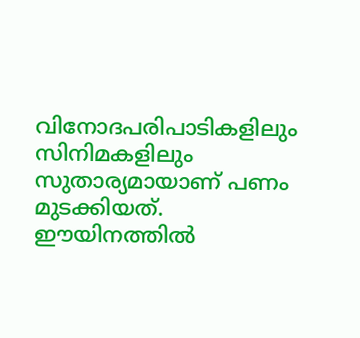വിനോദപരിപാടികളിലും സിനിമകളിലും സുതാര്യമായാണ് പണം മുടക്കിയത്. ഈയിനത്തിൽ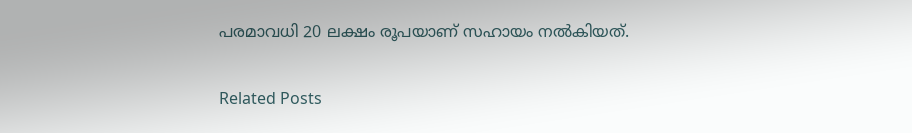പരമാവധി 20 ലക്ഷം രൂപയാണ് സഹായം നൽകിയത്.

Related Posts